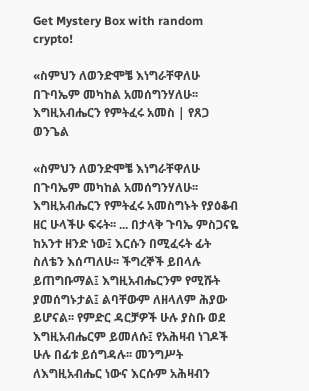Get Mystery Box with random crypto!

«ስምህን ለወንድሞቼ እነግራቸዋለሁ በጉባኤም መካከል አመሰግንሃለሁ፡፡ እግዚአብሔርን የምትፈሩ አመስ | የጸጋ ወንጌል

«ስምህን ለወንድሞቼ እነግራቸዋለሁ በጉባኤም መካከል አመሰግንሃለሁ፡፡ እግዚአብሔርን የምትፈሩ አመስግኑት የያዕቆብ ዘር ሁላችሁ ፍሩት፡፡ ... በታላቅ ጉባኤ ምስጋናዬ ከአንተ ዘንድ ነው፤ እርሱን በሚፈሩት ፊት ስለቴን እሰጣለሁ፡፡ ችግረኞች ይበላሉ ይጠግቡማል፤ እግዚአብሔርንም የሚሹት ያመሰግኑታል፤ ልባቸውም ለዘላለም ሕያው ይሆናል፡፡ የምድር ዳርቻዎች ሁሉ ያስቡ ወደ እግዚአብሔርም ይመለሱ፤ የአሕዛብ ነገዶች ሁሉ በፊቱ ይሰግዳሉ፡፡ መንግሥት ለእግዚአብሔር ነውና እርሱም አሕዛብን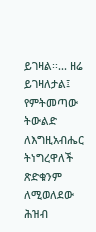ይገዛል፡፡... ዘሬ ይገዛለታል፤ የምትመጣው ትውልድ ለእግዚአብሔር ትነግረዋለች ጽድቁንም ለሚወለደው ሕዝብ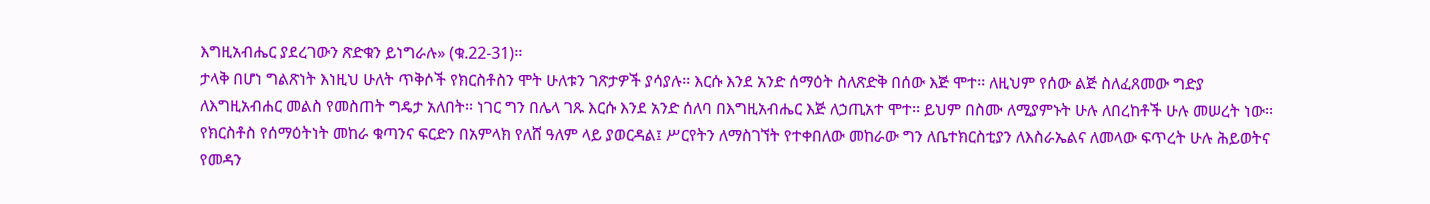እግዚአብሔር ያደረገውን ጽድቁን ይነግራሉ» (ቁ.22-31)፡፡
ታላቅ በሆነ ግልጽነት እነዚህ ሁለት ጥቅሶች የክርስቶስን ሞት ሁለቱን ገጽታዎች ያሳያሉ፡፡ እርሱ እንደ አንድ ሰማዕት ስለጽድቅ በሰው እጅ ሞተ፡፡ ለዚህም የሰው ልጅ ስለፈጸመው ግድያ ለእግዚአብሐር መልስ የመስጠት ግዴታ አለበት፡፡ ነገር ግን በሌላ ገጹ እርሱ እንደ አንድ ሰለባ በእግዚአብሔር እጅ ለኃጢአተ ሞተ፡፡ ይህም በስሙ ለሚያምኑት ሁሉ ለበረከቶች ሁሉ መሠረት ነው፡፡ የክርስቶስ የሰማዕትነት መከራ ቁጣንና ፍርድን በአምላክ የለሸ ዓለም ላይ ያወርዳል፤ ሥርየትን ለማስገኘት የተቀበለው መከራው ግን ለቤተክርስቲያን ለእስራኤልና ለመላው ፍጥረት ሁሉ ሕይወትና የመዳን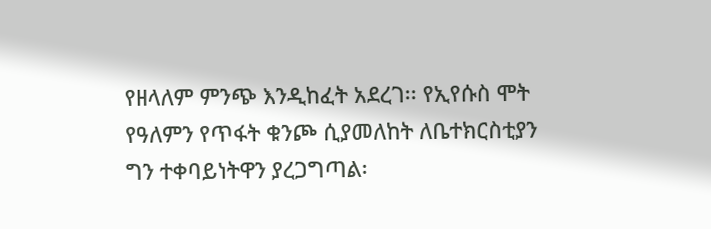የዘላለም ምንጭ እንዲከፈት አደረገ፡፡ የኢየሱስ ሞት የዓለምን የጥፋት ቁንጮ ሲያመለከት ለቤተክርስቲያን ግን ተቀባይነትዋን ያረጋግጣል፡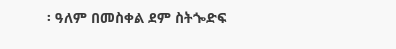፡ ዓለም በመስቀል ደም ስትጐድፍ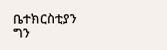ቤተክርስቲያን ግን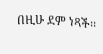በዚሁ ደም ነጻች፡፡